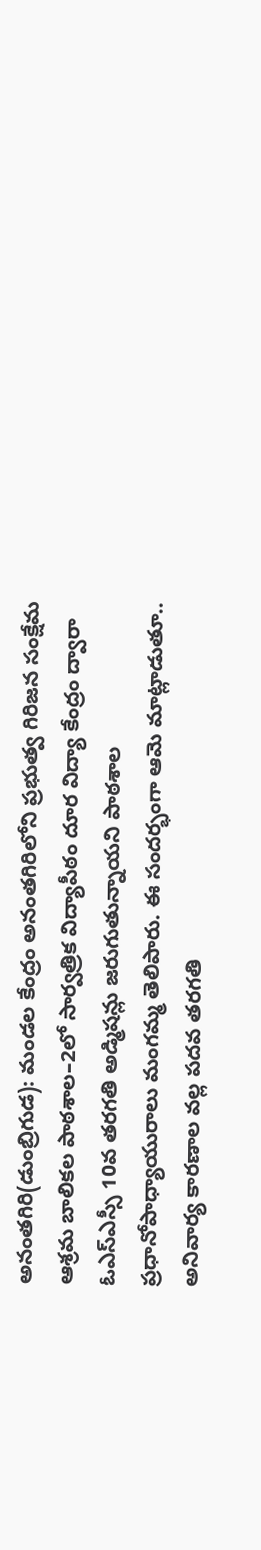అనంతగిరి(డుంబ్రిగుడ): మండల కేంద్రం అనంతగిరిలోని ప్రభుత్వ గిరిజన సంక్షేమ ఆశ్రమ బాలికల పాఠశాల–2లో సార్వత్రిక విద్యాపీఠం దూర విద్యా కేంద్రం ద్వారా ఓఎస్ఎస్సీ 10వ తరగతి అడ్మిషన్లు జరుగుతున్నాయని పాఠశాల ప్రధానోపాధ్యాయురాలు మంగమ్మ తెలిపారు. ఈ సందర్భంగా ఆమె మాట్లాడుతూ.. అనివార్య కారణాల వల్ల పదవ తరగతి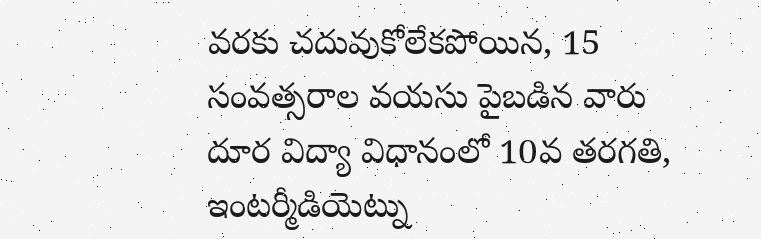వరకు చదువుకోలేకపోయిన, 15 సంవత్సరాల వయసు పైబడిన వారు దూర విద్యా విధానంలో 10వ తరగతి, ఇంటర్మీడియెట్ను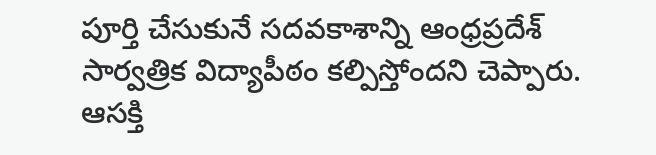పూర్తి చేసుకునే సదవకాశాన్ని ఆంధ్రప్రదేశ్ సార్వత్రిక విద్యాపీఠం కల్పిస్తోందని చెప్పారు. ఆసక్తి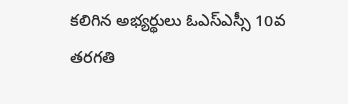కలిగిన అభ్యర్థులు ఓఎస్ఎస్సీ 10వ తరగతి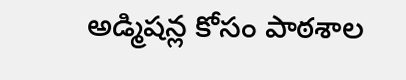అడ్మిషన్ల కోసం పాఠశాల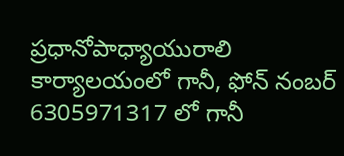ప్రధానోపాధ్యాయురాలి కార్యాలయంలో గానీ, ఫోన్ నంబర్ 6305971317 లో గానీ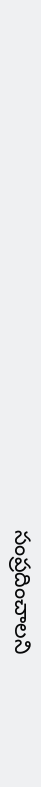సంప్రదించాలని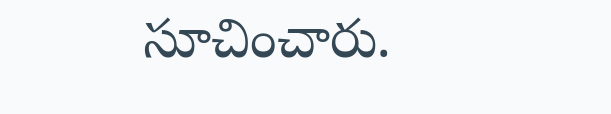సూచించారు.